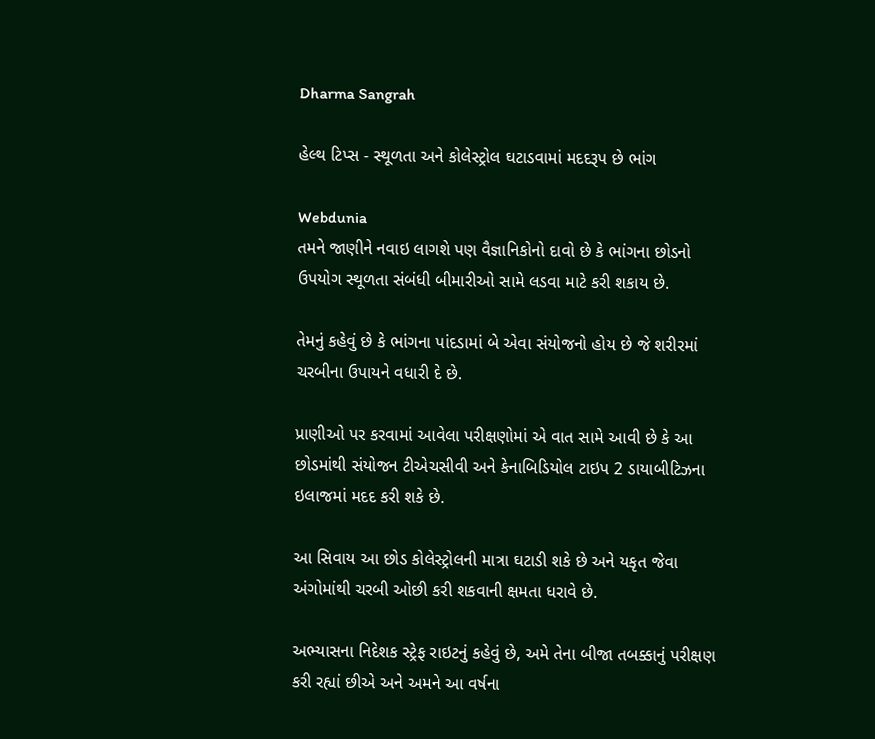Dharma Sangrah

હેલ્થ ટિપ્સ - સ્થૂળતા અને કોલેસ્ટ્રોલ ઘટાડવામાં મદદરૂપ છે ભાંગ

Webdunia
તમને જાણીને નવાઇ લાગશે પણ વૈજ્ઞાનિકોનો દાવો છે કે ભાંગના છોડનો ઉપયોગ સ્થૂળતા સંબંધી બીમારીઓ સામે લડવા માટે કરી શકાય છે.

તેમનું કહેવું છે કે ભાંગના પાંદડામાં બે એવા સંયોજનો હોય છે જે શરીરમાં ચરબીના ઉપાયને વધારી દે છે.

પ્રાણીઓ પર કરવામાં આવેલા પરીક્ષણોમાં એ વાત સામે આવી છે કે આ છોડમાંથી સંયોજન ટીએચસીવી અને કેનાબિડિયોલ ટાઇપ 2 ડાયાબીટિઝના ઇલાજમાં મદદ કરી શકે છે.

આ સિવાય આ છોડ કોલેસ્ટ્રોલની માત્રા ઘટાડી શકે છે અને યકૃત જેવા અંગોમાંથી ચરબી ઓછી કરી શકવાની ક્ષમતા ધરાવે છે.

અભ્યાસના નિદેશક સ્ટ્રેફ રાઇટનું કહેવું છે, અમે તેના બીજા તબક્કાનું પરીક્ષણ કરી રહ્યાં છીએ અને અમને આ વર્ષના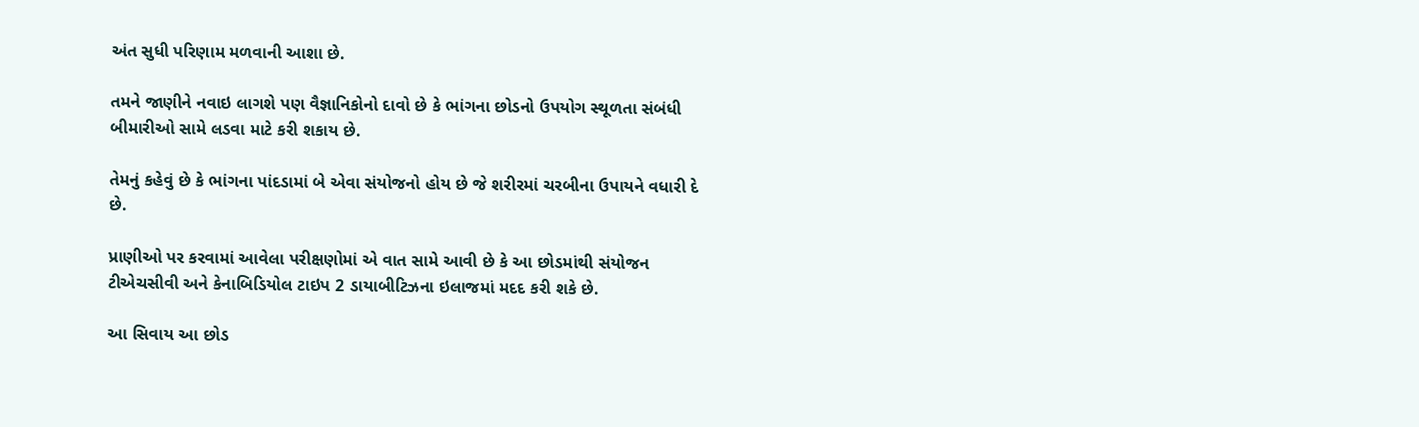અંત સુધી પરિણામ મળવાની આશા છે.

તમને જાણીને નવાઇ લાગશે પણ વૈજ્ઞાનિકોનો દાવો છે કે ભાંગના છોડનો ઉપયોગ સ્થૂળતા સંબંધી બીમારીઓ સામે લડવા માટે કરી શકાય છે.

તેમનું કહેવું છે કે ભાંગના પાંદડામાં બે એવા સંયોજનો હોય છે જે શરીરમાં ચરબીના ઉપાયને વધારી દે છે.

પ્રાણીઓ પર કરવામાં આવેલા પરીક્ષણોમાં એ વાત સામે આવી છે કે આ છોડમાંથી સંયોજન ટીએચસીવી અને કેનાબિડિયોલ ટાઇપ 2 ડાયાબીટિઝના ઇલાજમાં મદદ કરી શકે છે.

આ સિવાય આ છોડ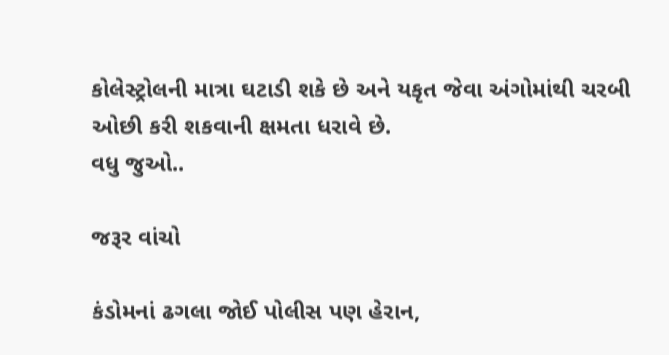કોલેસ્ટ્રોલની માત્રા ઘટાડી શકે છે અને યકૃત જેવા અંગોમાંથી ચરબી ઓછી કરી શકવાની ક્ષમતા ધરાવે છે.
વધુ જુઓ..

જરૂર વાંચો

કંડોમનાં ઢગલા જોઈ પોલીસ પણ હેરાન,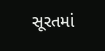સૂરતમાં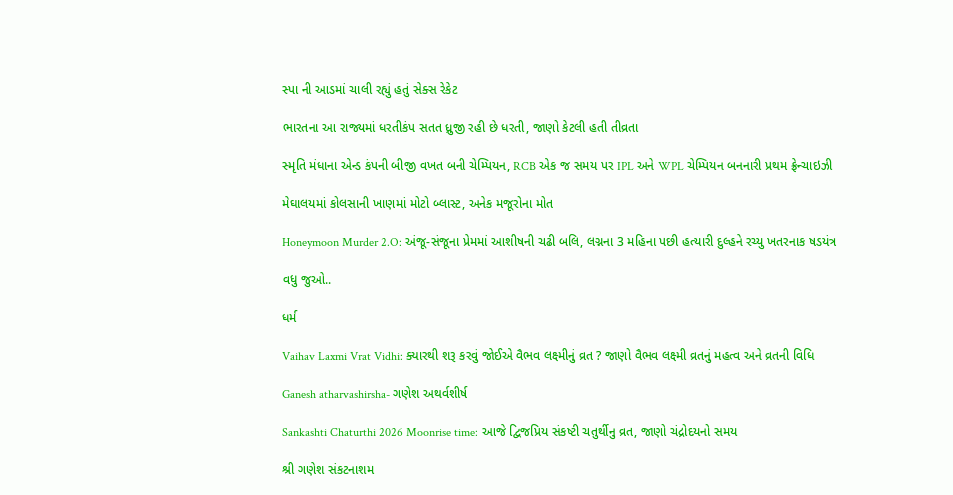સ્પા ની આડમાં ચાલી રહ્યું હતું સેક્સ રેકેટ

ભારતના આ રાજ્યમાં ધરતીકંપ સતત ધ્રુજી રહી છે ધરતી, જાણો કેટલી હતી તીવ્રતા

સ્મૃતિ મંધાના એન્ડ કંપની બીજી વખત બની ચેમ્પિયન, RCB એક જ સમય પર IPL અને WPL ચેમ્પિયન બનનારી પ્રથમ ફ્રેન્ચાઇઝી

મેઘાલયમાં કોલસાની ખાણમાં મોટો બ્લાસ્ટ, અનેક મજૂરોના મોત

Honeymoon Murder 2.O: અંજૂ-સંજૂના પ્રેમમાં આશીષની ચઢી બલિ, લગ્નના 3 મહિના પછી હત્યારી દુલ્હને રચ્યુ ખતરનાક ષડયંત્ર

વધુ જુઓ..

ધર્મ

Vaihav Laxmi Vrat Vidhi: ક્યારથી શરૂ કરવું જોઈએ વૈભવ લક્ષ્મીનું વ્રત ? જાણો વૈભવ લક્ષ્મી વ્રતનું મહત્વ અને વ્રતની વિધિ

Ganesh atharvashirsha- ગણેશ અથર્વશીર્ષ

Sankashti Chaturthi 2026 Moonrise time: આજે દ્વિજપ્રિય સંકષ્ટી ચતુર્થીનુ વ્રત, જાણો ચંદ્રોદયનો સમય

શ્રી ગણેશ સંકટનાશમ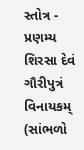સ્તોત્ર - પ્રણમ્ય શિરસા દેવં ગૌરીપુત્રં વિનાયકમ્ (સાંભળો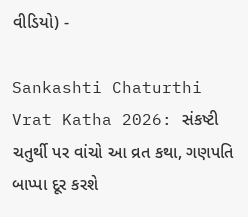વીડિયો) -

Sankashti Chaturthi Vrat Katha 2026: સંકષ્ટી ચતુર્થી પર વાંચો આ વ્રત કથા, ગણપતિ બાપ્પા દૂર કરશે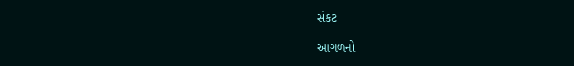સંકટ

આગળનો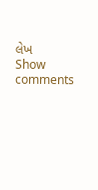લેખ
Show comments